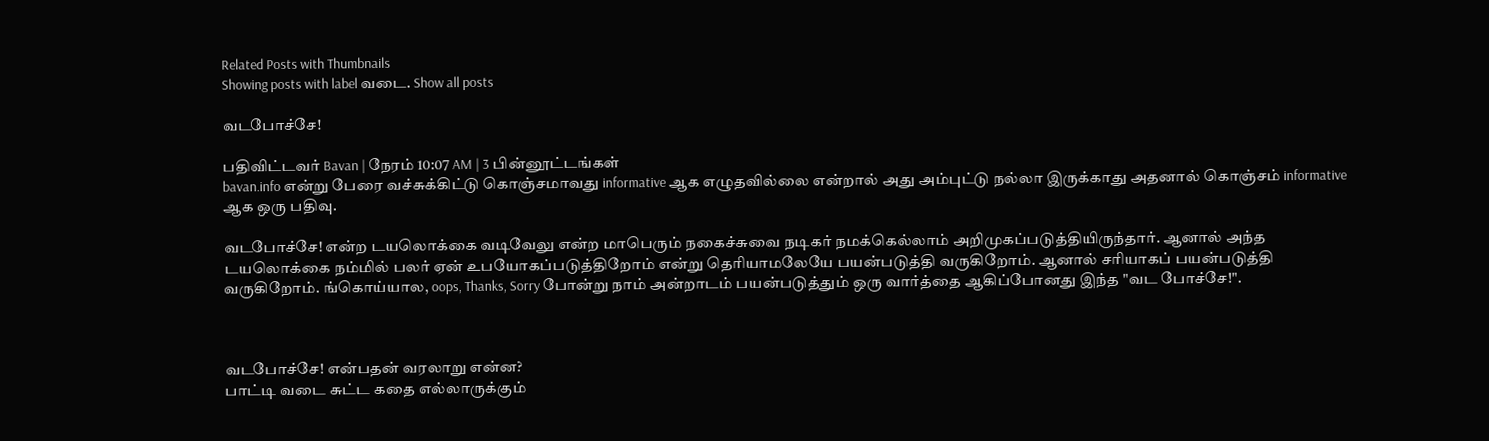Related Posts with Thumbnails
Showing posts with label வடை. Show all posts

வடபோச்சே!

பதிவிட்டவர் Bavan | நேரம் 10:07 AM | 3 பின்னூட்டங்கள்
bavan.info என்று பேரை வச்சுக்கிட்டு கொஞ்சமாவது informative ஆக எழுதவில்லை என்றால் அது அம்புட்டு நல்லா இருக்காது அதனால் கொஞ்சம் informative ஆக ஒரு பதிவு.

வடபோச்சே! என்ற டயலொக்கை வடிவேலு என்ற மாபெரும் நகைச்சுவை நடிகர் நமக்கெல்லாம் அறிமுகப்படுத்தியிருந்தார். ஆனால் அந்த டயலொக்கை நம்மில் பலர் ஏன் உபயோகப்படுத்திறோம் என்று தெரியாமலேயே பயன்படுத்தி வருகிறோம். ஆனால் சரியாகப் பயன்படுத்தி வருகிறோம். ங்கொய்யால, oops, Thanks, Sorry போன்று நாம் அன்றாடம் பயன்படுத்தும் ஒரு வார்த்தை ஆகிப்போனது இந்த "வட போச்சே!".



வடபோச்சே! என்பதன் வரலாறு என்ன?
பாட்டி வடை சுட்ட கதை எல்லாருக்கும்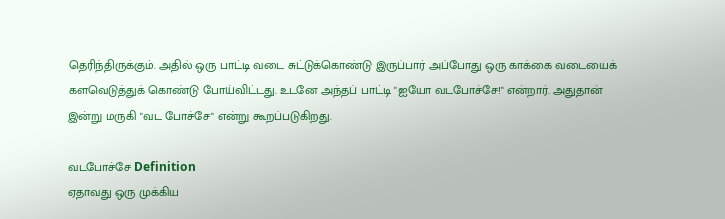தெரிந்திருக்கும். அதில் ஒரு பாட்டி வடை சுட்டுக்கொண்டு இருப்பார் அப்போது ஒரு காக்கை வடையைக் களவெடுத்துக் கொண்டு போய்விட்டது. உடனே அந்தப் பாட்டி "ஐயோ வடபோச்சே!" என்றார். அதுதான் இன்று மருகி "வட போச்சே" என்று கூறப்படுகிறது.

வடபோச்சே Definition
ஏதாவது ஒரு முக்கிய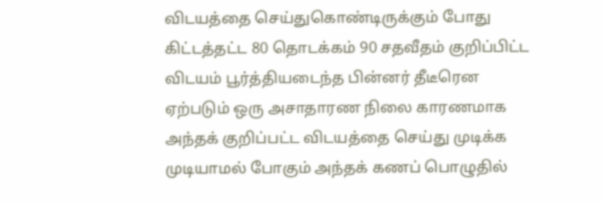விடயத்தை செய்துகொண்டிருக்கும் போது கிட்டத்தட்ட 80 தொடக்கம் 90 சதவீதம் குறிப்பிட்ட விடயம் பூர்த்தியடைந்த பின்னர் தீடீரென ஏற்படும் ஒரு அசாதாரண நிலை காரணமாக அந்தக் குறிப்பட்ட விடயத்தை செய்து முடிக்க முடியாமல் போகும் அந்தக் கணப் பொழுதில்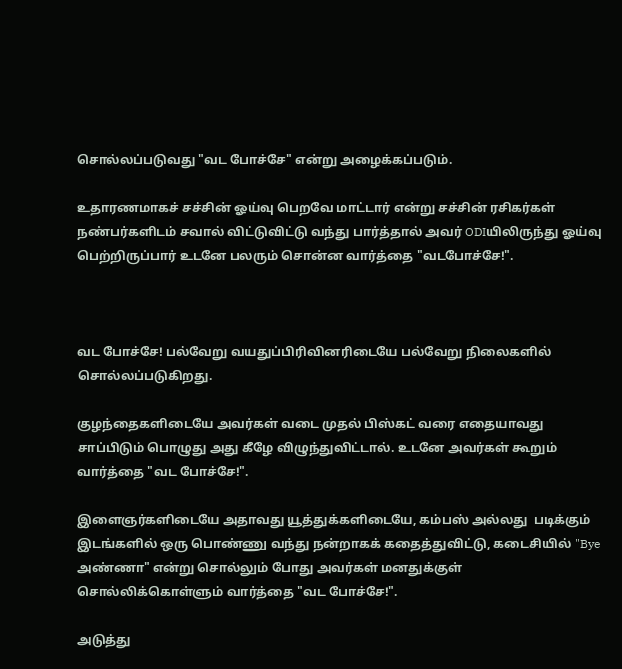சொல்லப்படுவது "வட போச்சே" என்று அழைக்கப்படும்.

உதாரணமாகச் சச்சின் ஓய்வு பெறவே மாட்டார் என்று சச்சின் ரசிகர்கள் நண்பர்களிடம் சவால் விட்டுவிட்டு வந்து பார்த்தால் அவர் ODIயிலிருந்து ஓய்வு பெற்றிருப்பார் உடனே பலரும் சொன்ன வார்த்தை "வடபோச்சே!".



வட போச்சே! பல்வேறு வயதுப்பிரிவினரிடையே பல்வேறு நிலைகளில் சொல்லப்படுகிறது.

குழந்தைகளிடையே அவர்கள் வடை முதல் பிஸ்கட் வரை எதையாவது சாப்பிடும் பொழுது அது கீழே விழுந்துவிட்டால். உடனே அவர்கள் கூறும் வார்த்தை "வட போச்சே!".

இளைஞர்களிடையே அதாவது யூத்துக்களிடையே, கம்பஸ் அல்லது  படிக்கும் இடங்களில் ஒரு பொண்ணு வந்து நன்றாகக் கதைத்துவிட்டு, கடைசியில் "Bye அண்ணா" என்று சொல்லும் போது அவர்கள் மனதுக்குள் சொல்லிக்கொள்ளும் வார்த்தை "வட போச்சே!".

அடுத்து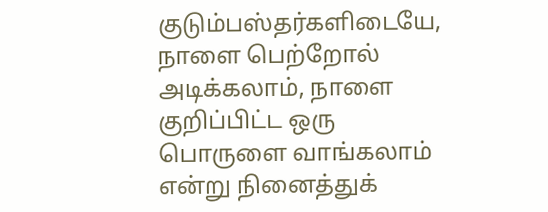குடும்பஸ்தர்களிடையே, நாளை பெற்றோல் அடிக்கலாம், நாளை குறிப்பிட்ட ஒரு பொருளை வாங்கலாம் என்று நினைத்துக்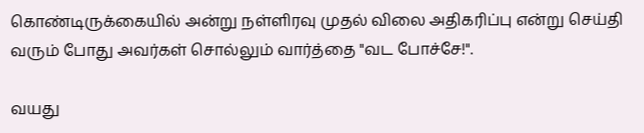கொண்டிருக்கையில் அன்று நள்ளிரவு முதல் விலை அதிகரிப்பு என்று செய்தி வரும் போது அவர்கள் சொல்லும் வார்த்தை "வட போச்சே!".

வயது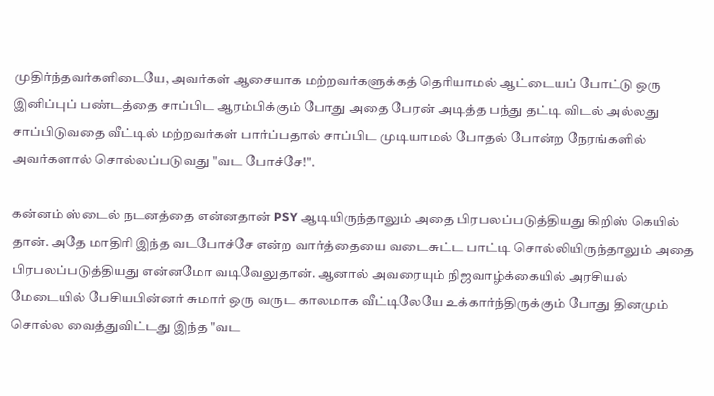முதிர்ந்தவர்களிடையே, அவர்கள் ஆசையாக மற்றவர்களுக்கத் தெரியாமல் ஆட்டையப் போட்டு ஒரு இனிப்புப் பண்டத்தை சாப்பிட ஆரம்பிக்கும் போது அதை பேரன் அடித்த பந்து தட்டி விடல் அல்லது சாப்பிடுவதை வீட்டில் மற்றவர்கள் பார்ப்பதால் சாப்பிட முடியாமல் போதல் போன்ற நேரங்களில் அவர்களால் சொல்லப்படுவது "வட போச்சே!".

கன்னம் ஸ்டைல் நடனத்தை என்னதான் PSY ஆடியிருந்தாலும் அதை பிரபலப்படுத்தியது கிறிஸ் கெயில் தான். அதே மாதிரி இந்த வடபோச்சே என்ற வார்த்தையை வடைசுட்ட பாட்டி சொல்லியிருந்தாலும் அதை பிரபலப்படுத்தியது என்னமோ வடிவேலுதான். ஆனால் அவரையும் நிஜவாழ்க்கையில் அரசியல் மேடையில் பேசியபின்னர் சுமார் ஒரு வருட காலமாக வீட்டிலேயே உக்கார்ந்திருக்கும் போது தினமும் சொல்ல வைத்துவிட்டது இந்த "வட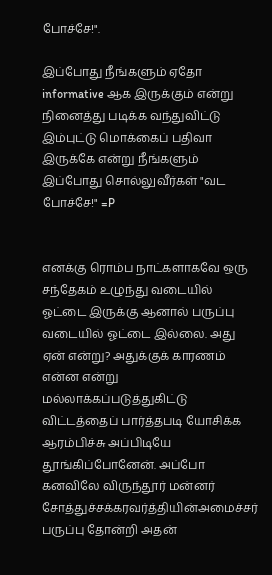போச்சே!".

இப்போது நீங்களும் ஏதோ informative ஆக இருக்கும் என்று நினைத்து படிக்க வந்துவிட்டு இம்புட்டு மொக்கைப் பதிவா இருக்கே என்று நீங்களும் இப்போது சொல்லுவீர்கள் "வட போச்சே!" =P


எனக்கு ரொம்ப நாட்களாகவே ஒரு சந்தேகம் உழுந்து வடையில் ஓட்டை இருக்கு ஆனால் பருப்பு வடையில் ஓட்டை இல்லை. அது ஏன் என்று? அதுக்குக் காரணம் என்ன என்று மல்லாக்கப்படுத்துகிட்டு விட்டத்தைப் பார்த்தபடி யோசிக்க ஆரம்பிச்சு அப்பிடியே தூங்கிப்போனேன். அப்போ கனவிலே விருந்தூர் மன்னர் சோத்துச்சக்கரவர்த்தியின்அமைச்சர் பருப்பு தோன்றி அதன்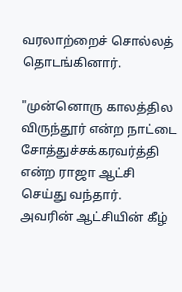வரலாற்றைச் சொல்லத் தொடங்கினார்.

"முன்னொரு காலத்தில விருந்தூர் என்ற நாட்டை சோத்துச்சக்கரவர்த்தி என்ற ராஜா ஆட்சி செய்து வந்தார். அவரின் ஆட்சியின் கீழ்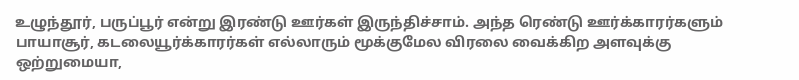உழுந்தூர், பருப்பூர் என்று இரண்டு ஊர்கள் இருந்திச்சாம். அந்த ரெண்டு ஊர்க்காரர்களும் பாயாசூர், கடலையூர்க்காரர்கள் எல்லாரும் மூக்குமேல விரலை வைக்கிற அளவுக்கு ஒற்றுமையா,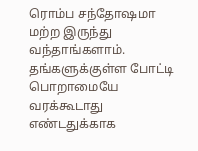ரொம்ப சந்தோஷமா மற்ற இருந்து வந்தாங்களாம். தங்களுக்குள்ள போட்டி பொறாமையே வரக்கூடாது எண்டதுக்காக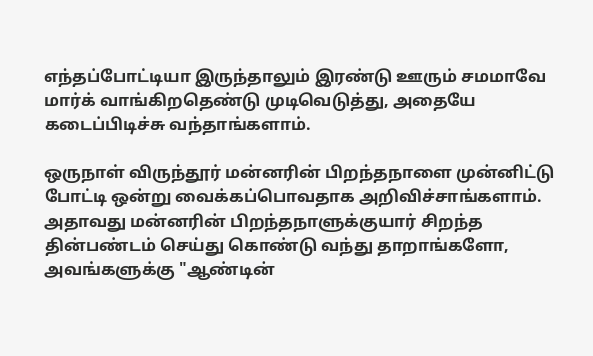எந்தப்போட்டியா இருந்தாலும் இரண்டு ஊரும் சமமாவே மார்க் வாங்கிறதெண்டு முடிவெடுத்து, அதையே கடைப்பிடிச்சு வந்தாங்களாம்.

ஒருநாள் விருந்தூர் மன்னரின் பிறந்தநாளை முன்னிட்டு போட்டி ஒன்று வைக்கப்பொவதாக அறிவிச்சாங்களாம். அதாவது மன்னரின் பிறந்தநாளுக்குயார் சிறந்த தின்பண்டம் செய்து கொண்டு வந்து தாறாங்களோ, அவங்களுக்கு "ஆண்டின்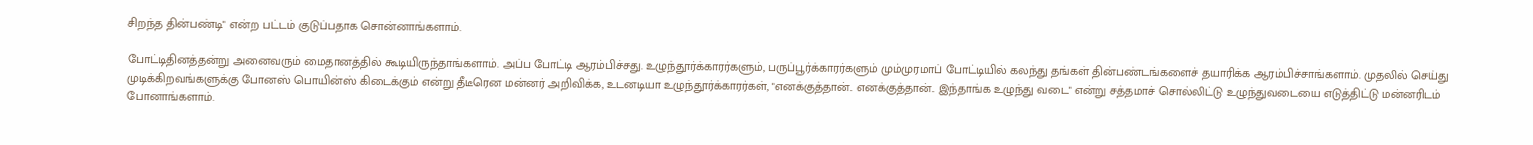சிறந்த தின்பண்டி" என்ற பட்டம் குடுப்பதாக சொன்னாங்களாம்.

போட்டிதினத்தன்று அனைவரும் மைதானத்தில் கூடியிருந்தாங்களாம். அப்ப போட்டி ஆரம்பிச்சது. உழுந்தூர்க்காரர்களும், பருப்பூர்க்காரர்களும் மும்முரமாப் போட்டியில் கலந்து தங்கள் தின்பண்டங்களைச் தயாரிக்க ஆரம்பிச்சாங்களாம். முதலில் செய்து முடிக்கிறவங்களுக்கு போனஸ் பொயின்ஸ் கிடைக்கும் என்று தீடீரென மன்னர் அறிவிக்க, உடனடியா உழுந்தூர்க்காரர்கள், "எனக்குத்தான்.. எனக்குத்தான்.. இந்தாங்க உழுந்து வடை" என்று சத்தமாச் சொல்லிட்டு உழுந்துவடையை எடுத்திட்டு மன்னரிடம் போனாங்களாம்.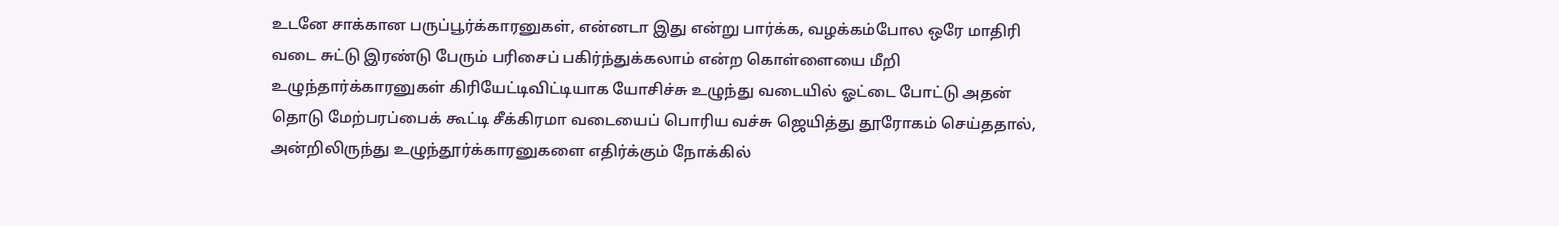உடனே சாக்கான பருப்பூர்க்காரனுகள், என்னடா இது என்று பார்க்க, வழக்கம்போல ஒரே மாதிரி வடை சுட்டு இரண்டு பேரும் பரிசைப் பகிர்ந்துக்கலாம் என்ற கொள்ளையை மீறி உழுந்தார்க்காரனுகள் கிரியேட்டிவிட்டியாக யோசிச்சு உழுந்து வடையில் ஓட்டை போட்டு அதன் தொடு மேற்பரப்பைக் கூட்டி சீக்கிரமா வடையைப் பொரிய வச்சு ஜெயித்து தூரோகம் செய்ததால், அன்றிலிருந்து உழுந்தூர்க்காரனுகளை எதிர்க்கும் நோக்கில்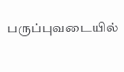பருப்புவடையில்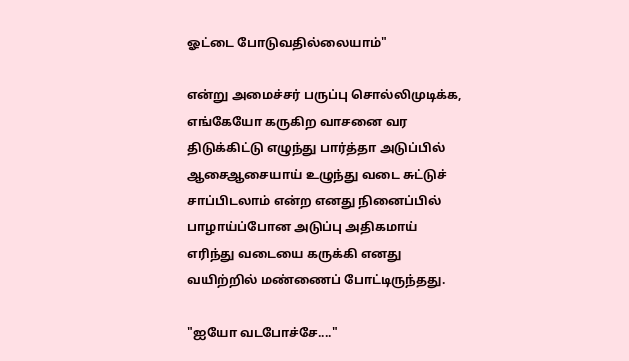ஓட்டை போடுவதில்லையாம்"

என்று அமைச்சர் பருப்பு சொல்லிமுடிக்க, எங்கேயோ கருகிற வாசனை வர திடுக்கிட்டு எழுந்து பார்த்தா அடுப்பில் ஆசைஆசையாய் உழுந்து வடை சுட்டுச் சாப்பிடலாம் என்ற எனது நினைப்பில் பாழாய்ப்போன அடுப்பு அதிகமாய் எரிந்து வடையை கருக்கி எனது வயிற்றில் மண்ணைப் போட்டிருந்தது.

"ஐயோ வடபோச்சே...."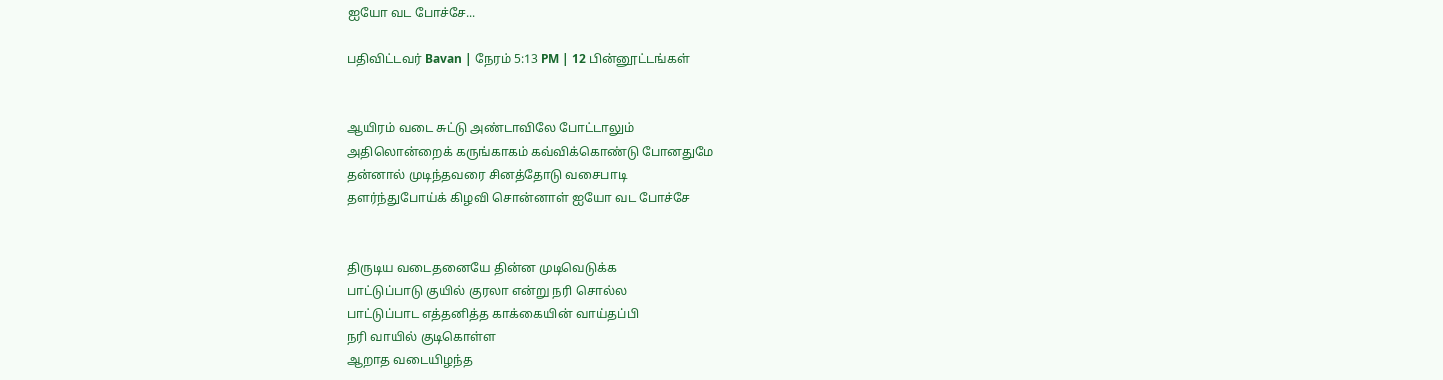ஐயோ வட போச்சே...

பதிவிட்டவர் Bavan | நேரம் 5:13 PM | 12 பின்னூட்டங்கள்


ஆயிரம் வடை சுட்டு அண்டாவிலே போட்டாலும்
அதிலொன்றைக் கருங்காகம் கவ்விக்கொண்டு போனதுமே
தன்னால் முடிந்தவரை சினத்தோடு வசைபாடி
தளர்ந்துபோய்க் கிழவி சொன்னாள் ஐயோ வட போச்சே


திருடிய வடைதனையே தின்ன முடிவெடுக்க
பாட்டுப்பாடு குயில் குரலா என்று நரி சொல்ல
பாட்டுப்பாட எத்தனித்த காக்கையின் வாய்தப்பி
நரி வாயில் குடிகொள்ள
ஆறாத வடையிழந்த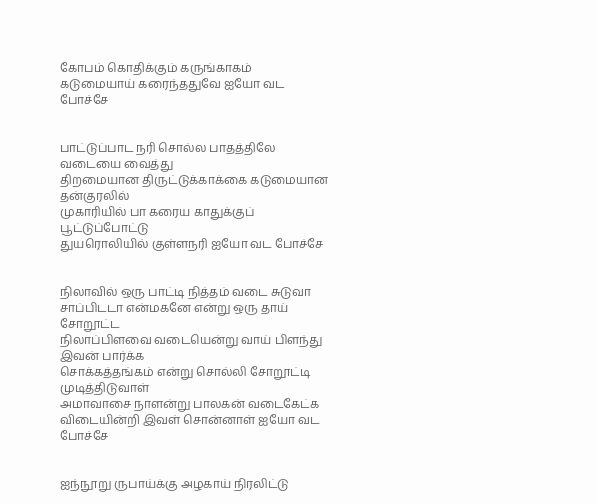கோபம் கொதிக்கும் கருங்காகம்
கடுமையாய் கரைந்ததுவே ஐயோ வட போச்சே


பாட்டுப்பாட நரி சொல்ல பாதத்திலே வடையை வைத்து
திறமையான திருட்டுக்காக்கை கடுமையான தன்குரலில்
முகாரியில் பா கரைய காதுக்குப் பூட்டுப்போட்டு
துயரொலியில் குள்ளநரி ஐயோ வட போச்சே


நிலாவில் ஒரு பாட்டி நித்தம் வடை சுடுவா
சாப்பிடடா என்மகனே என்று ஒரு தாய் சோறூட்ட
நிலாப்பிளவை வடையென்று வாய் பிளந்து இவன் பார்க்க
சொக்கத்தங்கம் என்று சொல்லி சோறூட்டி முடித்திடுவாள்
அமாவாசை நாளன்று பாலகன் வடைகேட்க
விடையின்றி இவள் சொன்னாள் ஐயோ வட போச்சே


ஐந்நூறு ருபாய்க்கு அழகாய் நிரலிட்டு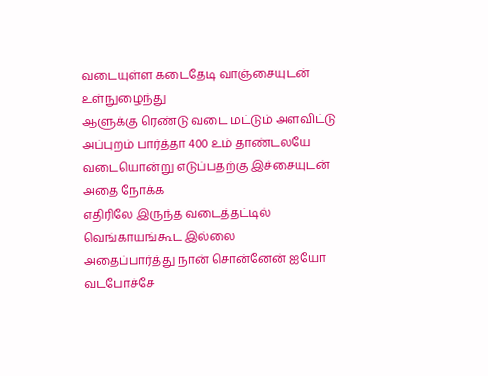வடையுள்ள கடைதேடி வாஞ்சையுடன் உள்நுழைந்து
ஆளுக்கு ரெண்டு வடை மட்டும் அளவிட்டு
அப்புறம் பார்த்தா 400 உம் தாண்டலயே
வடையொன்று எடுப்பதற்கு இச்சையுடன் அதை நோக்க
எதிரிலே இருந்த வடைத்தட்டில் வெங்காயங்கூட இல்லை
அதைப்பார்த்து நான் சொன்னேன் ஐயோ வடபோச்சே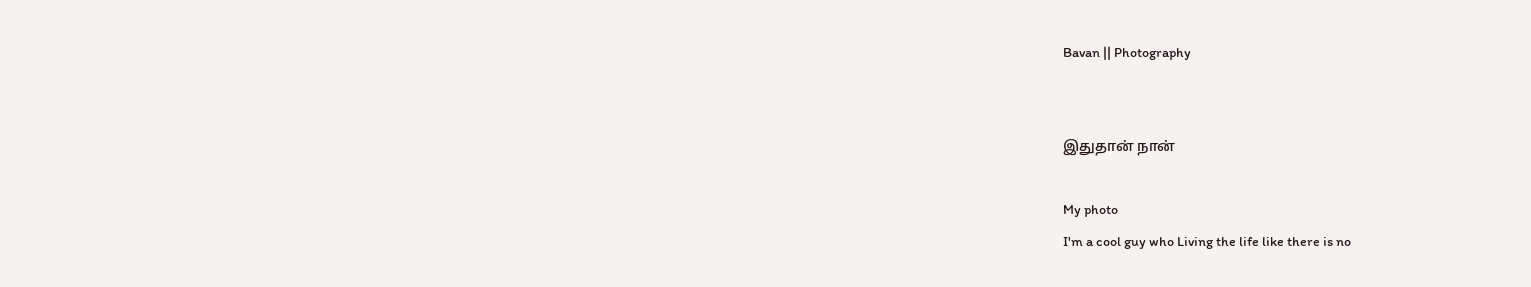Bavan || Photography


இதுதான் நான்

My photo
I'm a cool guy who Living the life like there is no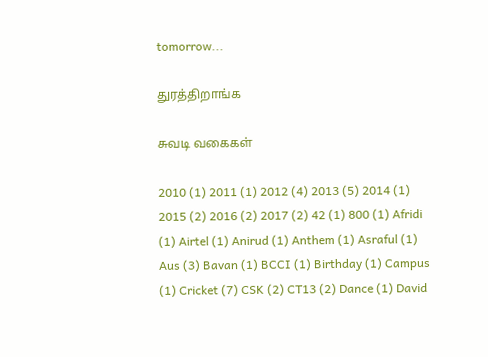tomorrow...

துரத்திறாங்க

சுவடி வகைகள்

2010 (1) 2011 (1) 2012 (4) 2013 (5) 2014 (1) 2015 (2) 2016 (2) 2017 (2) 42 (1) 800 (1) Afridi (1) Airtel (1) Anirud (1) Anthem (1) Asraful (1) Aus (3) Bavan (1) BCCI (1) Birthday (1) Campus (1) Cricket (7) CSK (2) CT13 (2) Dance (1) David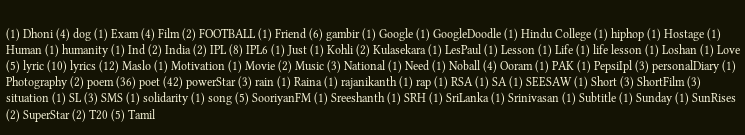(1) Dhoni (4) dog (1) Exam (4) Film (2) FOOTBALL (1) Friend (6) gambir (1) Google (1) GoogleDoodle (1) Hindu College (1) hiphop (1) Hostage (1) Human (1) humanity (1) Ind (2) India (2) IPL (8) IPL6 (1) Just (1) Kohli (2) Kulasekara (1) LesPaul (1) Lesson (1) Life (1) life lesson (1) Loshan (1) Love (5) lyric (10) lyrics (12) Maslo (1) Motivation (1) Movie (2) Music (3) National (1) Need (1) Noball (4) Ooram (1) PAK (1) PepsiIpl (3) personalDiary (1) Photography (2) poem (36) poet (42) powerStar (3) rain (1) Raina (1) rajanikanth (1) rap (1) RSA (1) SA (1) SEESAW (1) Short (3) ShortFilm (3) situation (1) SL (3) SMS (1) solidarity (1) song (5) SooriyanFM (1) Sreeshanth (1) SRH (1) SriLanka (1) Srinivasan (1) Subtitle (1) Sunday (1) SunRises (2) SuperStar (2) T20 (5) Tamil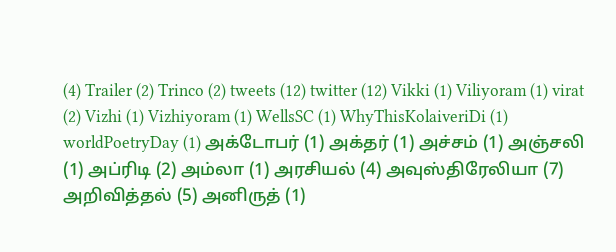(4) Trailer (2) Trinco (2) tweets (12) twitter (12) Vikki (1) Viliyoram (1) virat (2) Vizhi (1) Vizhiyoram (1) WellsSC (1) WhyThisKolaiveriDi (1) worldPoetryDay (1) அக்டோபர் (1) அக்தர் (1) அச்சம் (1) அஞ்சலி (1) அப்ரிடி (2) அம்லா (1) அரசியல் (4) அவுஸ்திரேலியா (7) அறிவித்தல் (5) அனிருத் (1)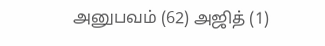அனுபவம் (62) அஜித் (1)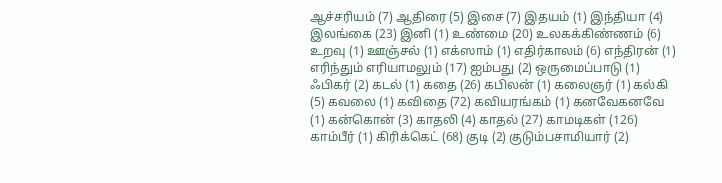ஆச்சரியம் (7) ஆதிரை (5) இசை (7) இதயம் (1) இந்தியா (4) இலங்கை (23) இனி (1) உண்மை (20) உலகக்கிண்ணம் (6) உறவு (1) ஊஞ்சல் (1) எக்ஸாம் (1) எதிர்காலம் (6) எந்திரன் (1) எரிந்தும் எரியாமலும் (17) ஐம்பது (2) ஒருமைப்பாடு (1) ஃபிகர் (2) கடல் (1) கதை (26) கபிலன் (1) கலைஞர் (1) கல்கி (5) கவலை (1) கவிதை (72) கவியரங்கம் (1) கனவேகனவே (1) கன்கொன் (3) காதலி (4) காதல் (27) காமடிகள் (126) காம்பீர் (1) கிரிக்கெட் (68) குடி (2) குடும்பசாமியார் (2)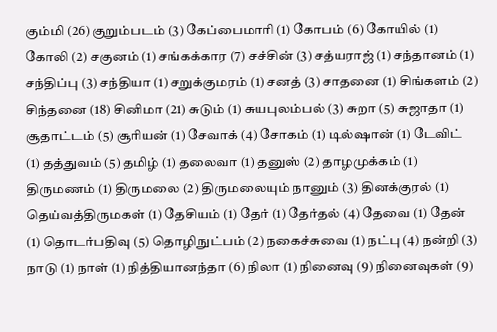கும்மி (26) குறும்படம் (3) கேப்பைமாரி (1) கோபம் (6) கோயில் (1) கோலி (2) சகுனம் (1) சங்கக்கார (7) சச்சின் (3) சத்யராஜ் (1) சந்தானம் (1) சந்திப்பு (3) சந்தியா (1) சறுக்குமரம் (1) சனத் (3) சாதனை (1) சிங்களம் (2) சிந்தனை (18) சினிமா (21) சுடும் (1) சுயபுலம்பல் (3) சுறா (5) சுஜாதா (1) சூதாட்டம் (5) சூரியன் (1) சேவாக் (4) சோகம் (1) டில்ஷான் (1) டேவிட் (1) தத்துவம் (5) தமிழ் (1) தலைவா (1) தனுஸ் (2) தாழமுக்கம் (1) திருமணம் (1) திருமலை (2) திருமலையும் நானும் (3) தினக்குரல் (1) தெய்வத்திருமகள் (1) தேசியம் (1) தேர் (1) தேர்தல் (4) தேவை (1) தேன் (1) தொடர்பதிவு (5) தொழிநுட்பம் (2) நகைச்சுவை (1) நட்பு (4) நன்றி (3) நாடு (1) நாள் (1) நித்தியானந்தா (6) நிலா (1) நினைவு (9) நினைவுகள் (9)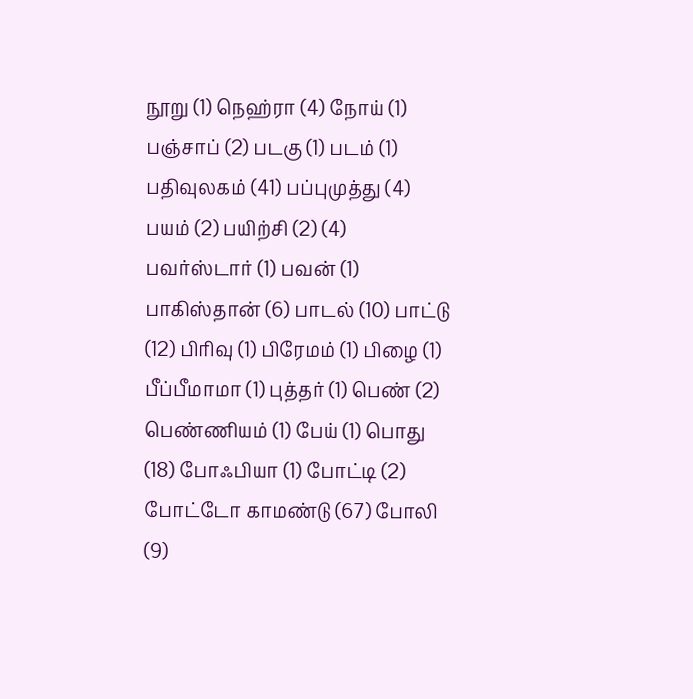நூறு (1) நெஹ்ரா (4) நோய் (1) பஞ்சாப் (2) படகு (1) படம் (1) பதிவுலகம் (41) பப்புமுத்து (4) பயம் (2) பயிற்சி (2) (4) பவர்ஸ்டார் (1) பவன் (1) பாகிஸ்தான் (6) பாடல் (10) பாட்டு (12) பிரிவு (1) பிரேமம் (1) பிழை (1) பீப்பீமாமா (1) புத்தர் (1) பெண் (2) பெண்ணியம் (1) பேய் (1) பொது (18) போஃபியா (1) போட்டி (2) போட்டோ காமண்டு (67) போலி (9)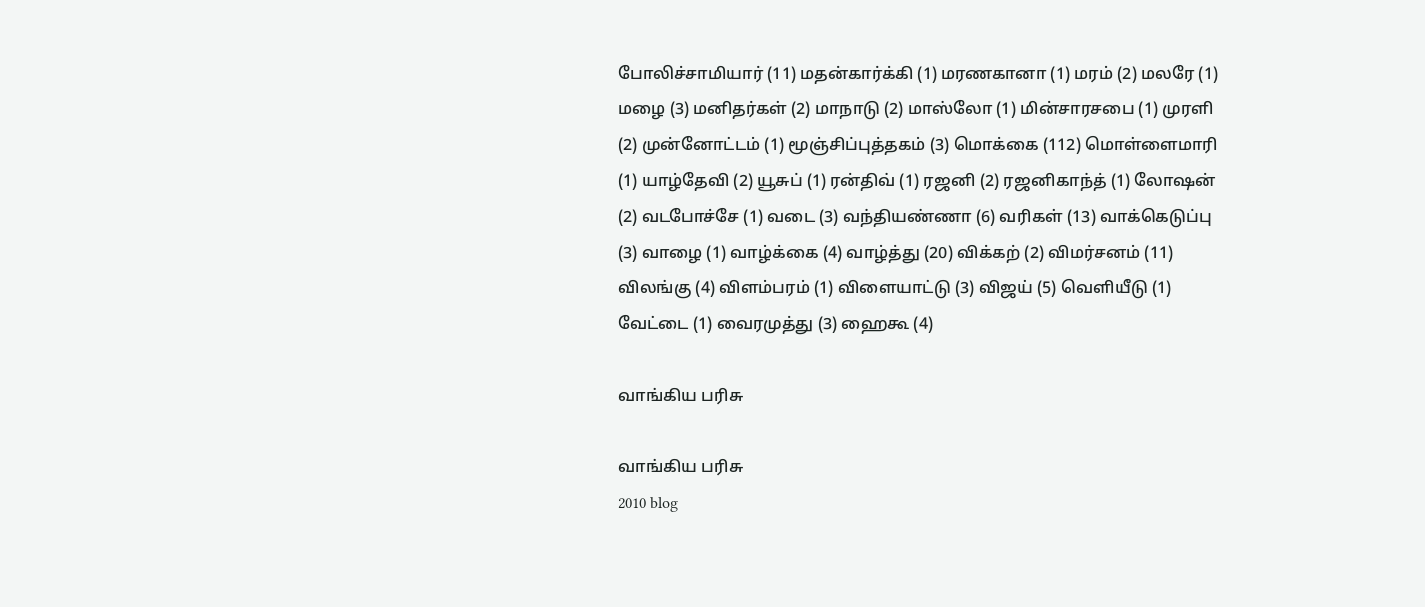போலிச்சாமியார் (11) மதன்கார்க்கி (1) மரணகானா (1) மரம் (2) மலரே (1) மழை (3) மனிதர்கள் (2) மாநாடு (2) மாஸ்லோ (1) மின்சாரசபை (1) முரளி (2) முன்னோட்டம் (1) மூஞ்சிப்புத்தகம் (3) மொக்கை (112) மொள்ளைமாரி (1) யாழ்தேவி (2) யூசுப் (1) ரன்திவ் (1) ரஜனி (2) ரஜனிகாந்த் (1) லோஷன் (2) வடபோச்சே (1) வடை (3) வந்தியண்ணா (6) வரிகள் (13) வாக்கெடுப்பு (3) வாழை (1) வாழ்க்கை (4) வாழ்த்து (20) விக்கற் (2) விமர்சனம் (11) விலங்கு (4) விளம்பரம் (1) விளையாட்டு (3) விஜய் (5) வெளியீடு (1) வேட்டை (1) வைரமுத்து (3) ஹைகூ (4)

வாங்கிய பரிசு

வாங்கிய பரிசு
2010 blog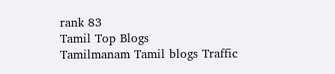rank 83
Tamil Top Blogs
Tamilmanam Tamil blogs Traffic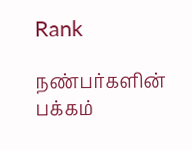Rank

நண்பர்களின் பக்கம்